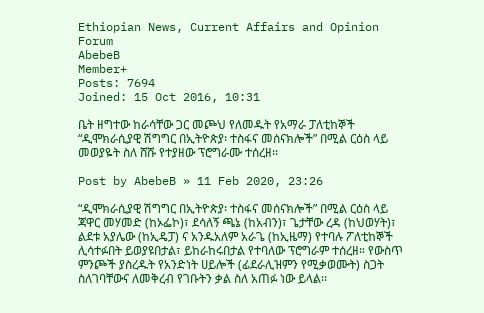Ethiopian News, Current Affairs and Opinion Forum
AbebeB
Member+
Posts: 7694
Joined: 15 Oct 2016, 10:31

ቤት ዘግተው ከራሳቸው ጋር መጮህ የለመዱት የአማራ ፓለቲከኞች “ዲሞክራሲያዊ ሽግግር በኢትዮጵያ፡ ተስፋና መሰናክሎች” በሚል ርዕስ ላይ መወያዬት ስለ ሸሹ የተያዘው ፕሮግራሙ ተሰረዘ፡፡

Post by AbebeB » 11 Feb 2020, 23:26

“ዲሞክራሲያዊ ሽግግር በኢትዮጵያ፡ ተስፋና መሰናክሎች” በሚል ርዕስ ላይ ጃዋር መሃመድ (ከኦፌኮ)፣ ደሳለኝ ጫኔ (ከአብን)፣ ጌታቸው ረዳ (ከህወሃት)፣ ልደቱ አያሌው (ከኢዴፓ) ና አንዱአለም አራጌ (ከኢዜማ) የተባሉ ፖለቲከኞች ሊሳተፉበት ይወያዩበታል፣ ይከራከሩበታል የተባለው ፕሮግራም ተሰረዘ። የውስጥ ምንጮች ያስረዱት የአንድነት ሀይሎች (ፊደራሊዝምን የሚቃወሙት) ስጋት ስለገባቸውና ለመቅረብ የገቡትን ቃል ስለ አጠፉ ነው ይላል፡፡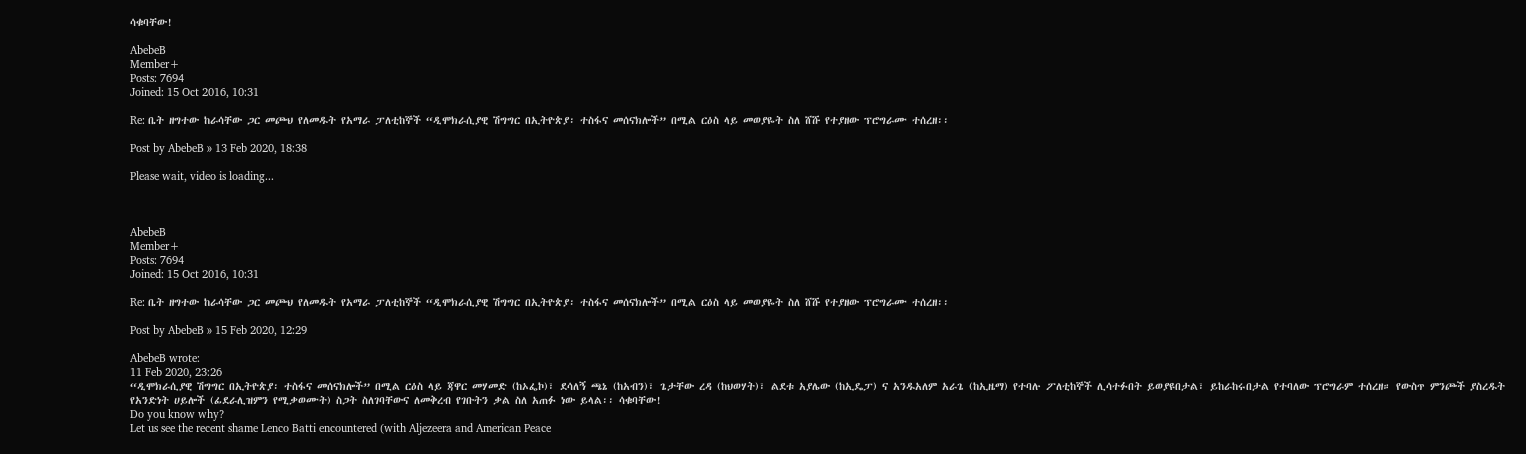ሳቁባቸው!

AbebeB
Member+
Posts: 7694
Joined: 15 Oct 2016, 10:31

Re: ቤት ዘግተው ከራሳቸው ጋር መጮህ የለመዱት የአማራ ፓለቲከኞች “ዲሞክራሲያዊ ሽግግር በኢትዮጵያ፡ ተስፋና መሰናክሎች” በሚል ርዕስ ላይ መወያዬት ስለ ሸሹ የተያዘው ፕሮግራሙ ተሰረዘ፡፡

Post by AbebeB » 13 Feb 2020, 18:38

Please wait, video is loading...



AbebeB
Member+
Posts: 7694
Joined: 15 Oct 2016, 10:31

Re: ቤት ዘግተው ከራሳቸው ጋር መጮህ የለመዱት የአማራ ፓለቲከኞች “ዲሞክራሲያዊ ሽግግር በኢትዮጵያ፡ ተስፋና መሰናክሎች” በሚል ርዕስ ላይ መወያዬት ስለ ሸሹ የተያዘው ፕሮግራሙ ተሰረዘ፡፡

Post by AbebeB » 15 Feb 2020, 12:29

AbebeB wrote:
11 Feb 2020, 23:26
“ዲሞክራሲያዊ ሽግግር በኢትዮጵያ፡ ተስፋና መሰናክሎች” በሚል ርዕስ ላይ ጃዋር መሃመድ (ከኦፌኮ)፣ ደሳለኝ ጫኔ (ከአብን)፣ ጌታቸው ረዳ (ከህወሃት)፣ ልደቱ አያሌው (ከኢዴፓ) ና አንዱአለም አራጌ (ከኢዜማ) የተባሉ ፖለቲከኞች ሊሳተፉበት ይወያዩበታል፣ ይከራከሩበታል የተባለው ፕሮግራም ተሰረዘ። የውስጥ ምንጮች ያስረዱት የአንድነት ሀይሎች (ፊደራሊዝምን የሚቃወሙት) ስጋት ስለገባቸውና ለመቅረብ የገቡትን ቃል ስለ አጠፉ ነው ይላል፡፡ ሳቁባቸው!
Do you know why?
Let us see the recent shame Lenco Batti encountered (with Aljezeera and American Peace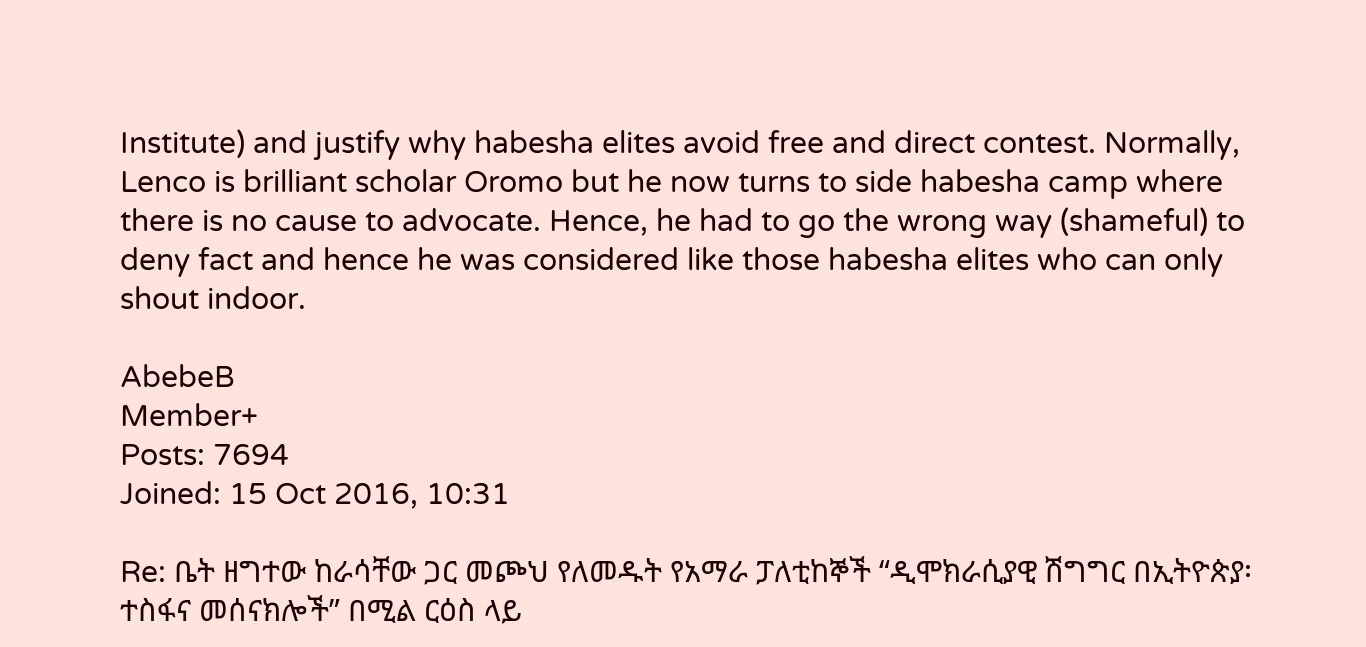Institute) and justify why habesha elites avoid free and direct contest. Normally, Lenco is brilliant scholar Oromo but he now turns to side habesha camp where there is no cause to advocate. Hence, he had to go the wrong way (shameful) to deny fact and hence he was considered like those habesha elites who can only shout indoor.

AbebeB
Member+
Posts: 7694
Joined: 15 Oct 2016, 10:31

Re: ቤት ዘግተው ከራሳቸው ጋር መጮህ የለመዱት የአማራ ፓለቲከኞች “ዲሞክራሲያዊ ሽግግር በኢትዮጵያ፡ ተስፋና መሰናክሎች” በሚል ርዕስ ላይ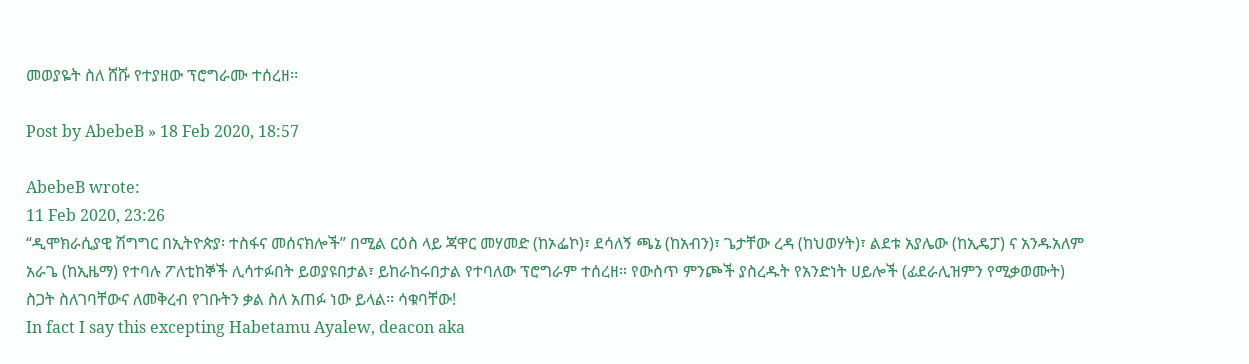መወያዬት ስለ ሸሹ የተያዘው ፕሮግራሙ ተሰረዘ፡፡

Post by AbebeB » 18 Feb 2020, 18:57

AbebeB wrote:
11 Feb 2020, 23:26
“ዲሞክራሲያዊ ሽግግር በኢትዮጵያ፡ ተስፋና መሰናክሎች” በሚል ርዕስ ላይ ጃዋር መሃመድ (ከኦፌኮ)፣ ደሳለኝ ጫኔ (ከአብን)፣ ጌታቸው ረዳ (ከህወሃት)፣ ልደቱ አያሌው (ከኢዴፓ) ና አንዱአለም አራጌ (ከኢዜማ) የተባሉ ፖለቲከኞች ሊሳተፉበት ይወያዩበታል፣ ይከራከሩበታል የተባለው ፕሮግራም ተሰረዘ። የውስጥ ምንጮች ያስረዱት የአንድነት ሀይሎች (ፊደራሊዝምን የሚቃወሙት) ስጋት ስለገባቸውና ለመቅረብ የገቡትን ቃል ስለ አጠፉ ነው ይላል፡፡ ሳቁባቸው!
In fact I say this excepting Habetamu Ayalew, deacon aka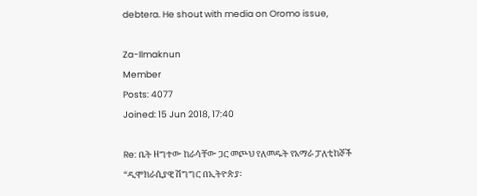debtera. He shout with media on Oromo issue,

Za-Ilmaknun
Member
Posts: 4077
Joined: 15 Jun 2018, 17:40

Re: ቤት ዘግተው ከራሳቸው ጋር መጮህ የለመዱት የአማራ ፓለቲከኞች “ዲሞክራሲያዊ ሽግግር በኢትዮጵያ፡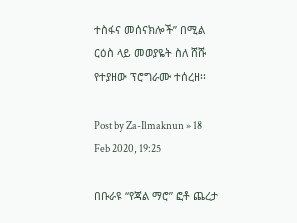ተስፋና መሰናክሎች” በሚል ርዕስ ላይ መወያዬት ስለ ሸሹ የተያዘው ፕሮግራሙ ተሰረዘ፡፡

Post by Za-Ilmaknun » 18 Feb 2020, 19:25

በቡራዩ “የጃል ማሮ” ፎቶ ጨረታ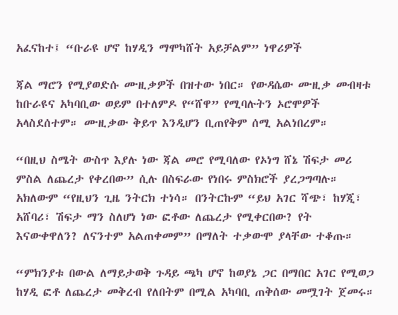አፈናከተ፤ “ቡራዩ ሆኖ ከሃዲን ማሞካሸት አይቻልም” ነዋሪዎች

ጃል ማሮን የሚያወድሱ ሙዚቃዎች በዝተው ነበር። የውዳሴው ሙዚቃ መብዛቱ ከቡራዩና አካባቢው ወይም በተለምዶ የ“ሸዋ” የሚባሉትን ኦሮሞዎች አላስደሰተም። ሙዚቃው ቅይጥ እንዲሆን ቢጠየቅም ሰሚ አልነበረም።

“በዚህ ስሜት ውስጥ እያሉ ነው ጃል መሮ የሚባለው የኦነግ ሸኔ ሽፍታ መሪ ምስል ለጨረታ የቀረበው” ሲሉ በስፍራው የነበሩ ምስክሮች ያረጋግጣሉ። አክለውም “የዚህን ጊዜ ንትርክ ተነሳ። በንትርኩም “ይህ አገር ሻጭ፣ ከሃጂ፣ አሸባሪ፣ ሽፍታ ማን ስለሆነ ነው ፎቶው ለጨረታ የሚቀርበው? የት እናውቀዋለን? ለናንተም አልጠቀመም” በማለት ተቃውሞ ያላቸው ተቆጡ።

“ምክንያቱ በውል ለማይታወቅ ጉዳይ ጫካ ሆኖ ከወያኔ ጋር በማበር አገር የሚወጋ ከሃዲ ፎቶ ለጨረታ መቅረብ የለበትም በሚል አካባቢ ጠቅሰው መሟገት ጀመሩ።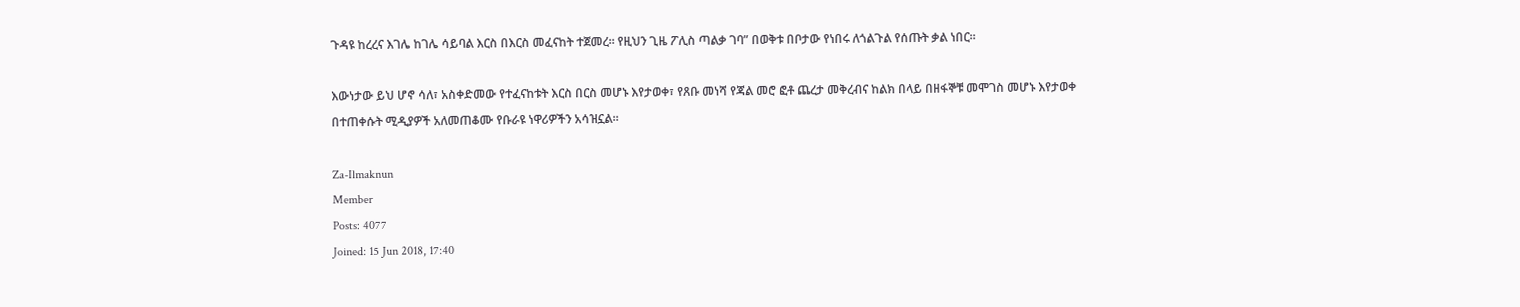ጉዳዩ ከረረና እገሌ ከገሌ ሳይባል እርስ በእርስ መፈናከት ተጀመረ። የዚህን ጊዜ ፖሊስ ጣልቃ ገባ” በወቅቱ በቦታው የነበሩ ለጎልጉል የሰጡት ቃል ነበር።

እውነታው ይህ ሆኖ ሳለ፣ አስቀድመው የተፈናከቱት እርስ በርስ መሆኑ እየታወቀ፣ የጸቡ መነሻ የጃል መሮ ፎቶ ጨረታ መቅረብና ከልክ በላይ በዘፋኞቹ መሞገስ መሆኑ እየታወቀ በተጠቀሱት ሚዲያዎች አለመጠቆሙ የቡራዩ ነዋሪዎችን አሳዝኗል።

Za-Ilmaknun
Member
Posts: 4077
Joined: 15 Jun 2018, 17:40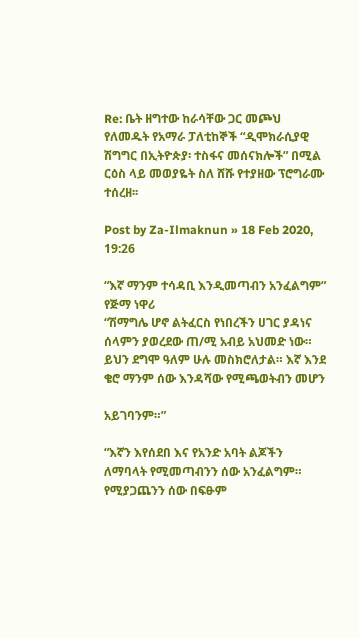Re: ቤት ዘግተው ከራሳቸው ጋር መጮህ የለመዱት የአማራ ፓለቲከኞች “ዲሞክራሲያዊ ሽግግር በኢትዮጵያ፡ ተስፋና መሰናክሎች” በሚል ርዕስ ላይ መወያዬት ስለ ሸሹ የተያዘው ፕሮግራሙ ተሰረዘ፡፡

Post by Za-Ilmaknun » 18 Feb 2020, 19:26

“እኛ ማንም ተሳዳቢ እንዲመጣብን አንፈልግም” የጅማ ነዋሪ
“ሽማግሌ ሆኖ ልትፈርስ የነበረችን ሀገር ያዳነና ሰላምን ያወረደው ጠ/ሚ አብይ አህመድ ነው። ይህን ደግሞ ዓለም ሁሉ መስክሮለታል። እኛ እንደ ቄሮ ማንም ሰው እንዳሻው የሚጫወትብን መሆን

አይገባንም።”

“እኛን እየሰደበ እና የአንድ አባት ልጆችን ለማባላት የሚመጣብንን ሰው አንፈልግም። የሚያጋጨንን ሰው በፍፁም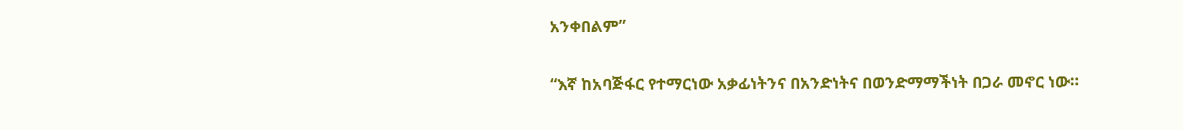አንቀበልም”

“እኛ ከአባጅፋር የተማርነው አቃፊነትንና በአንድነትና በወንድማማችነት በጋራ መኖር ነው።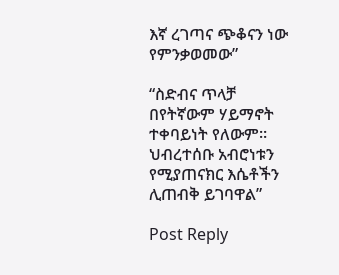እኛ ረገጣና ጭቆናን ነው የምንቃወመው”

“ስድብና ጥላቻ በየትኛውም ሃይማኖት ተቀባይነት የለውም። ህብረተሰቡ አብሮነቱን የሚያጠናክር እሴቶችን ሊጠብቅ ይገባዋል”

Post Reply